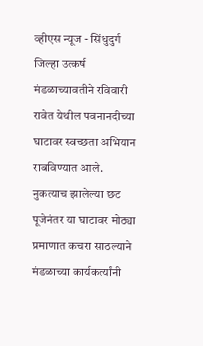व्हीएस न्यूज - सिंधुदुर्ग जिल्हा उत्कर्ष मंडळाच्यावतीने रविवारी रावेत येथील पवनानदीच्या घाटावर स्वच्छता अभियान राबविण्यात आले. नुकत्याच झालेल्या छट पूजेनंतर या घाटावर मोठ्या प्रमाणात कचरा साठल्याने मंडळाच्या कार्यकर्त्यांनी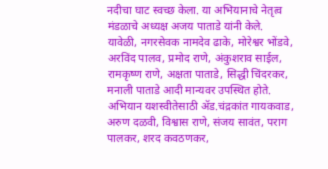नदीचा घाट स्वच्छ केला. या अभियानाचे नेतृत्व मंडळाचे अध्यक्ष अजय पाताडे यांनी केले. यावेळी, नगरसेवक नामदेव ढाके, मोरेश्वर भोंडवे, अरविंद पालव, प्रमोद राणे, अंकुशराव साईल, रामकृष्ण राणे, अक्षता पाताडे, सिद्धी चिंदरकर, मनाली पाताडे आदी मान्यवर उपस्थित होते. अभियान यशस्वीतेसाठी ॲड.चंद्रकांत गायकवाड, अरुण दळवी, विश्वास राणे, संजय सावंत, पराग पालकर, शरद कवठणकर,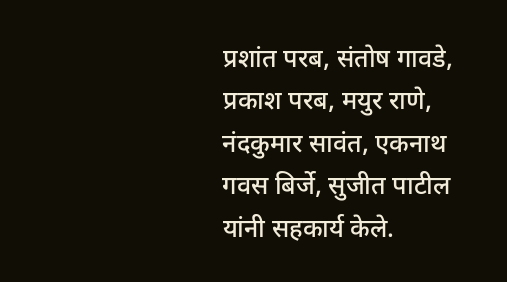प्रशांत परब, संतोष गावडे, प्रकाश परब, मयुर राणे, नंदकुमार सावंत, एकनाथ गवस बिर्जे, सुजीत पाटील यांनी सहकार्य केले.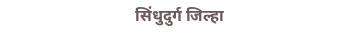सिंधुदुर्ग जिल्हा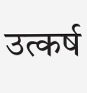उत्कर्ष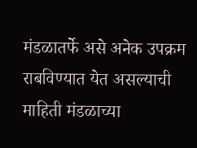मंडळातर्फे असे अनेक उपक्रम राबविण्यात येत असल्याची माहिती मंडळाच्या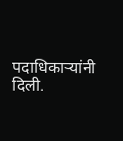पदाधिकाऱ्यांनी दिली.